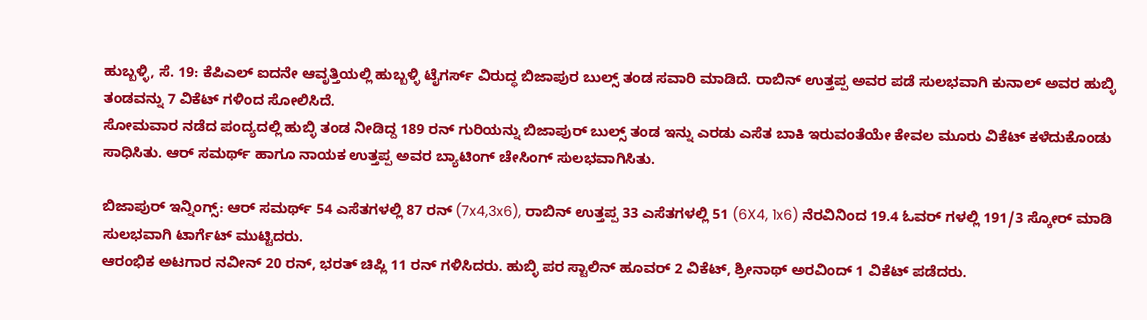ಹುಬ್ಬಳ್ಳಿ, ಸೆ. 19: ಕೆಪಿಎಲ್ ಐದನೇ ಆವೃತ್ತಿಯಲ್ಲಿ ಹುಬ್ಬಳ್ಳಿ ಟೈಗರ್ಸ್ ವಿರುದ್ಧ ಬಿಜಾಪುರ ಬುಲ್ಸ್ ತಂಡ ಸವಾರಿ ಮಾಡಿದೆ. ರಾಬಿನ್ ಉತ್ತಪ್ಪ ಅವರ ಪಡೆ ಸುಲಭವಾಗಿ ಕುನಾಲ್ ಅವರ ಹುಬ್ಳಿ ತಂಡವನ್ನು 7 ವಿಕೆಟ್ ಗಳಿಂದ ಸೋಲಿಸಿದೆ.
ಸೋಮವಾರ ನಡೆದ ಪಂದ್ಯದಲ್ಲಿ ಹುಬ್ಳಿ ತಂಡ ನೀಡಿದ್ದ 189 ರನ್ ಗುರಿಯನ್ನು ಬಿಜಾಪುರ್ ಬುಲ್ಸ್ ತಂಡ ಇನ್ನು ಎರಡು ಎಸೆತ ಬಾಕಿ ಇರುವಂತೆಯೇ ಕೇವಲ ಮೂರು ವಿಕೆಟ್ ಕಳೆದುಕೊಂಡು ಸಾಧಿಸಿತು. ಆರ್ ಸಮರ್ಥ್ ಹಾಗೂ ನಾಯಕ ಉತ್ತಪ್ಪ ಅವರ ಬ್ಯಾಟಿಂಗ್ ಚೇಸಿಂಗ್ ಸುಲಭವಾಗಿಸಿತು.

ಬಿಜಾಪುರ್ ಇನ್ನಿಂಗ್ಸ್: ಆರ್ ಸಮರ್ಥ್ 54 ಎಸೆತಗಳಲ್ಲಿ 87 ರನ್ (7x4,3x6), ರಾಬಿನ್ ಉತ್ತಪ್ಪ 33 ಎಸೆತಗಳಲ್ಲಿ 51 (6X4, 1x6) ನೆರವಿನಿಂದ 19.4 ಓವರ್ ಗಳಲ್ಲಿ 191/3 ಸ್ಕೋರ್ ಮಾಡಿ ಸುಲಭವಾಗಿ ಟಾರ್ಗೆಟ್ ಮುಟ್ಟಿದರು.
ಆರಂಭಿಕ ಅಟಗಾರ ನವೀನ್ 20 ರನ್, ಭರತ್ ಚಿಪ್ಲಿ 11 ರನ್ ಗಳಿಸಿದರು. ಹುಬ್ಳಿ ಪರ ಸ್ಟಾಲಿನ್ ಹೂವರ್ 2 ವಿಕೆಟ್, ಶ್ರೀನಾಥ್ ಅರವಿಂದ್ 1 ವಿಕೆಟ್ ಪಡೆದರು.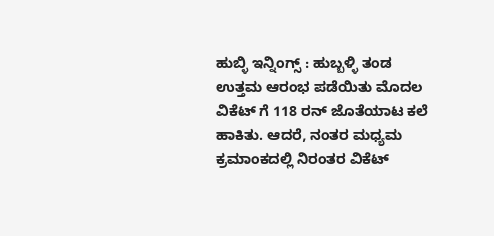ಹುಬ್ಳಿ ಇನ್ನಿಂಗ್ಸ್ : ಹುಬ್ಬಳ್ಳಿ ತಂಡ ಉತ್ತಮ ಆರಂಭ ಪಡೆಯಿತು ಮೊದಲ ವಿಕೆಟ್ ಗೆ 118 ರನ್ ಜೊತೆಯಾಟ ಕಲೆ ಹಾಕಿತು. ಆದರೆ, ನಂತರ ಮಧ್ಯಮ ಕ್ರಮಾಂಕದಲ್ಲಿ ನಿರಂತರ ವಿಕೆಟ್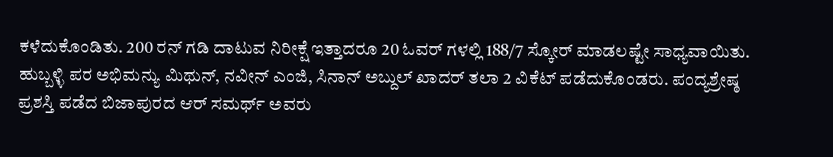ಕಳೆದುಕೊಂಡಿತು. 200 ರನ್ ಗಡಿ ದಾಟುವ ನಿರೀಕ್ಷೆ ಇತ್ತಾದರೂ 20 ಓವರ್ ಗಳಲ್ಲಿ 188/7 ಸ್ಕೋರ್ ಮಾಡಲಷ್ಟೇ ಸಾಧ್ಯವಾಯಿತು.
ಹುಬ್ಬಳ್ಳಿ ಪರ ಅಭಿಮನ್ಯು ಮಿಥುನ್, ನವೀನ್ ಎಂಜಿ, ಸಿನಾನ್ ಅಬ್ದುಲ್ ಖಾದರ್ ತಲಾ 2 ವಿಕೆಟ್ ಪಡೆದುಕೊಂಡರು. ಪಂದ್ಯಶ್ರೇಷ್ಠ ಪ್ರಶಸ್ತಿ ಪಡೆದ ಬಿಜಾಪುರದ ಆರ್ ಸಮರ್ಥ್ ಅವರು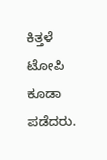ಕಿತ್ತಳೆ ಟೋಪಿ ಕೂಡಾ ಪಡೆದರು.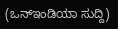(ಒನ್ಇಂಡಿಯಾ ಸುದ್ದಿ)